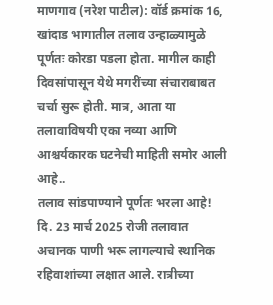माणगाव (नरेश पाटील): वॉर्ड क्रमांक 16, खांदाड भागातील तलाव उन्हाळ्यामुळे पूर्णतः कोरडा पडला होता. मागील काही दिवसांपासून येथे मगरींच्या संचाराबाबत चर्चा सुरू होती. मात्र, आता या तलावाविषयी एका नव्या आणि आश्चर्यकारक घटनेची माहिती समोर आली आहे..
तलाव सांडपाण्याने पूर्णतः भरला आहे!
दि. 23 मार्च 2025 रोजी तलावात अचानक पाणी भरू लागल्याचे स्थानिक रहिवाशांच्या लक्षात आले. रात्रीच्या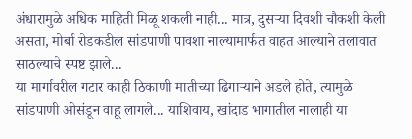अंधारामुळे अधिक माहिती मिळू शकली नाही... मात्र, दुसऱ्या दिवशी चौकशी केली असता, मोर्बा रोडकडील सांडपाणी पावशा नाल्यामार्फत वाहत आल्याने तलावात साठल्याचे स्पष्ट झाले...
या मार्गावरील गटार काही ठिकाणी मातीच्या ढिगाऱ्याने अडले होते, त्यामुळे सांडपाणी ओसंडून वाहू लागले... याशिवाय, खांदाड भागातील नालाही या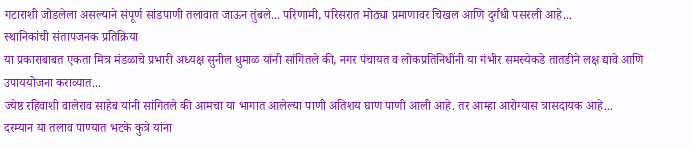गटाराशी जोडलेला असल्याने संपूर्ण सांडपाणी तलावात जाऊन तुंबले... परिणामी, परिसरात मोठ्या प्रमाणावर चिखल आणि दुर्गंधी पसरली आहे...
स्थानिकांची संतापजनक प्रतिक्रिया
या प्रकाराबाबत एकता मित्र मंडळाचे प्रभारी अध्यक्ष सुनील धुमाळ यांनी सांगितले की, नगर पंचायत व लोकप्रतिनिधींनी या गंभीर समस्येकडे तातडीने लक्ष द्यावे आणि उपाययोजना कराव्यात...
ज्येष्ठ रहिवाशी वालेराव साहेब यांनी सांगितले की आमचा या भागात आलेल्या पाणी अतिशय घाण पाणी आली आहे. तर आम्हा आरोग्यास त्रासदायक आहे...
दरम्यान या तलाव पाण्यात भटके कुत्रे यांना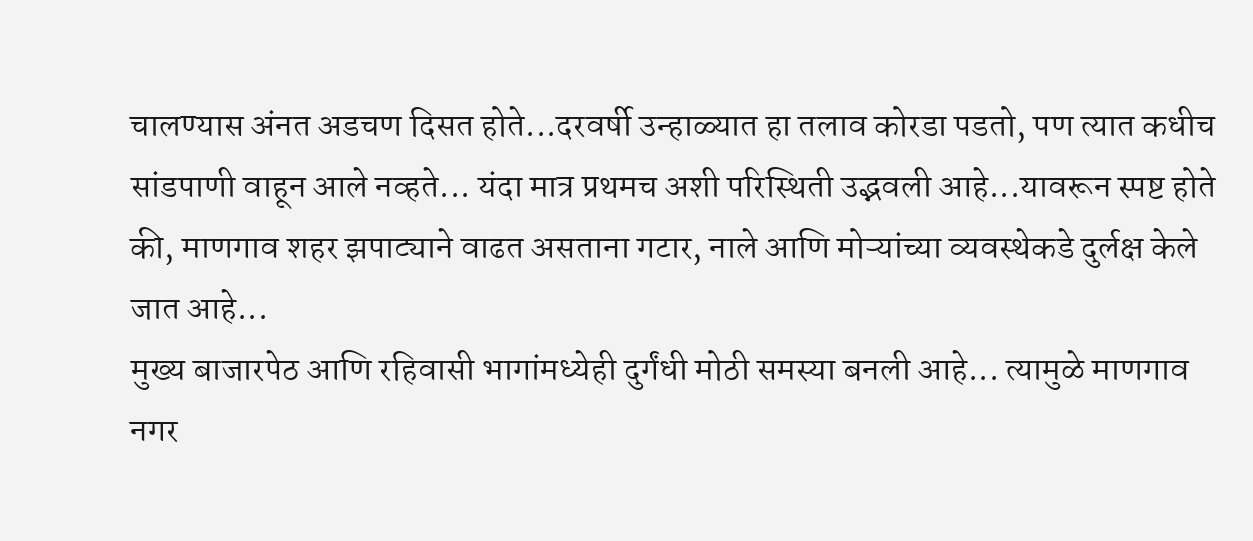चालण्यास अंनत अडचण दिसत होते...दरवर्षी उन्हाळ्यात हा तलाव कोरडा पडतो, पण त्यात कधीच सांडपाणी वाहून आले नव्हते... यंदा मात्र प्रथमच अशी परिस्थिती उद्भवली आहे...यावरून स्पष्ट होते की, माणगाव शहर झपाट्याने वाढत असताना गटार, नाले आणि मोऱ्यांच्या व्यवस्थेकडे दुर्लक्ष केले जात आहे...
मुख्य बाजारपेठ आणि रहिवासी भागांमध्येही दुर्गंधी मोठी समस्या बनली आहे... त्यामुळे माणगाव नगर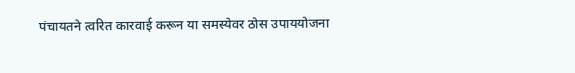पंचायतने त्वरित कारवाई करून या समस्येवर ठोस उपाययोजना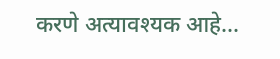करणे अत्यावश्यक आहे...